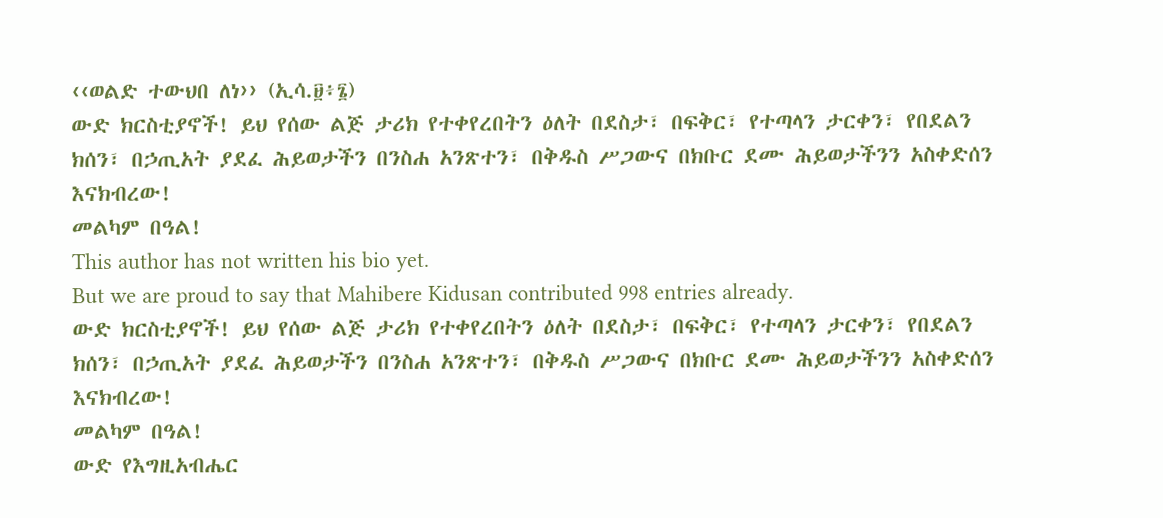‹‹ወልድ ተውህበ ለነ›› (ኢሳ.፱፥፮)
ውድ ክርስቲያኖች! ይህ የሰው ልጅ ታሪክ የተቀየረበትን ዕለት በደስታ፣ በፍቅር፣ የተጣላን ታርቀን፣ የበደልን ክሰን፣ በኃጢአት ያደፈ ሕይወታችን በንስሐ አንጽተን፣ በቅዱስ ሥጋውና በክቡር ደሙ ሕይወታችንን አስቀድሰን እናክብረው!
መልካም በዓል!
This author has not written his bio yet.
But we are proud to say that Mahibere Kidusan contributed 998 entries already.
ውድ ክርስቲያኖች! ይህ የሰው ልጅ ታሪክ የተቀየረበትን ዕለት በደስታ፣ በፍቅር፣ የተጣላን ታርቀን፣ የበደልን ክሰን፣ በኃጢአት ያደፈ ሕይወታችን በንስሐ አንጽተን፣ በቅዱስ ሥጋውና በክቡር ደሙ ሕይወታችንን አስቀድሰን እናክብረው!
መልካም በዓል!
ውድ የእግዚአብሔር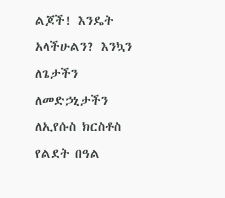ልጆች! እንዴት አላችሁልን? እንኳን ለጌታችን ለመድኃኒታችን ለኢየሱስ ክርስቶስ የልደት በዓል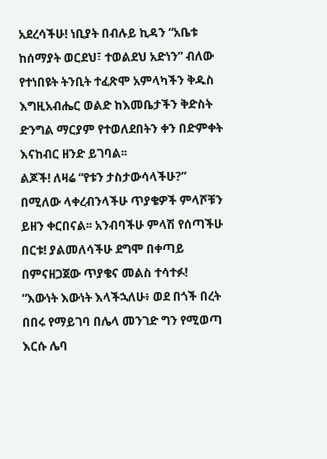አደረሳችሁ! ነቢያት በብሉይ ኪዳን “አቤቱ ከሰማያት ወርደህ፣ ተወልደህ አድነን” ብለው የተነበዩት ትንቢት ተፈጽሞ አምላካችን ቅዱስ እግዚአብሔር ወልድ ከእመቤታችን ቅድስት ድንግል ማርያም የተወለደበትን ቀን በድምቀት እናከብር ዘንድ ይገባል፡፡
ልጆች! ለዛሬ “የቱን ታስታውሳላችሁ?” በሚለው ላቀረብንላችሁ ጥያቄዎች ምላሾቹን ይዘን ቀርበናል፡፡ አንብባችሁ ምላሽ የሰጣችሁ በርቱ! ያልመለሳችሁ ደግሞ በቀጣይ በምናዘጋጀው ጥያቄና መልስ ተሳተፉ!
“እውነት እውነት እላችኋለሁ፥ ወደ በጎች በረት በበሩ የማይገባ በሌላ መንገድ ግን የሚወጣ እርሱ ሌባ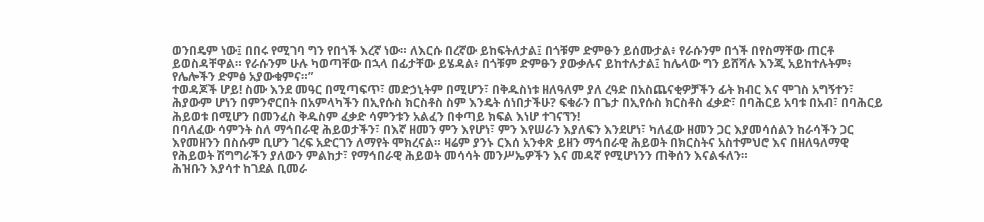ወንበዴም ነው፤ በበሩ የሚገባ ግን የበጎች እረኛ ነው። ለእርሱ በረኛው ይከፍትለታል፤ በጎቹም ድምፁን ይሰሙታል፥ የራሱንም በጎች በየስማቸው ጠርቶ ይወስዳቸዋል። የራሱንም ሁሉ ካወጣቸው በኋላ በፊታቸው ይሄዳል፥ በጎቹም ድምፁን ያውቃሉና ይከተሉታል፤ ከሌላው ግን ይሸሻሉ እንጂ አይከተሉትም፥ የሌሎችን ድምፅ አያውቁምና።”
ተወዳጆች ሆይ! ስሙ እንደ መዓር በሚጣፍጥ፣ መድኃኒትም በሚሆን፣ በቅዱስነቱ ዘለዓለም ያለ ረዓድ በአስጨናቂዎቻችን ፊት ክብር እና ሞገስ አግኝተን፣ ሕያውም ሆነን በምንኖርበት በአምላካችን በኢየሱስ ክርስቶስ ስም እንዴት ሰነበታችሁ? ፍቁራን በጌታ በኢየሱስ ክርስቶስ ፈቃድ፣ በባሕርይ አባቱ በአብ፣ በባሕርይ ሕይወቱ በሚሆን በመንፈስ ቅዱስም ፈቃድ ሳምንቱን አልፈን በቀጣይ ክፍል እነሆ ተገናኘን!
በባለፈው ሳምንት ስለ ማኅበራዊ ሕይወታችን፣ በእኛ ዘመን ምን እየሆነ፣ ምን እየሠራን እያለፍን እንደሆነ፣ ካለፈው ዘመን ጋር እያመሳሰልን ከራሳችን ጋር እየመዘንን በስሱም ቢሆን ገረፍ አድርገን ለማየት ሞክረናል። ዛሬም ያንኑ ርእሰ አንቀጽ ይዘን ማኅበራዊ ሕይወት በክርስትና አስተምህሮ እና በዘለዓለማዊ የሕይወት ሽግግራችን ያለውን ምልከታ፣ የማኅበራዊ ሕይወት መሳሳት መንሥኤዎችን እና መዳኛ የሚሆነንን ጠቅሰን እናልፋለን።
ሕዝቡን እያሳተ ከገደል ቢመራ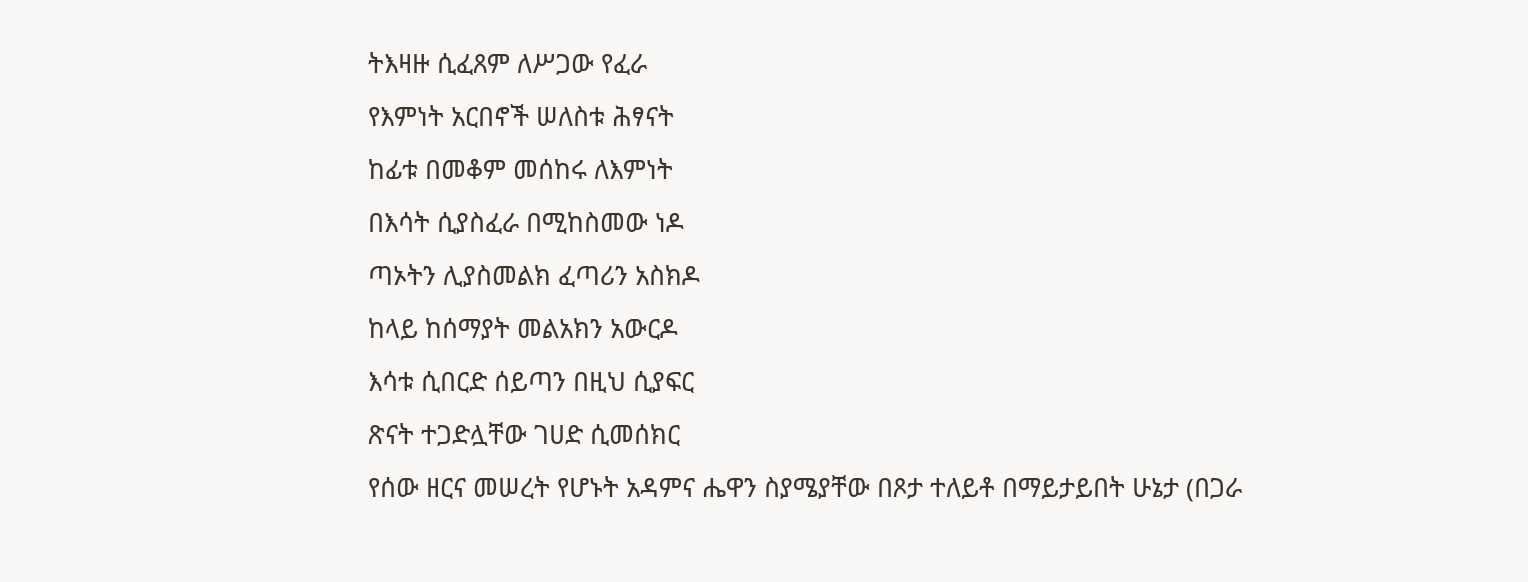ትእዛዙ ሲፈጸም ለሥጋው የፈራ
የእምነት አርበኖች ሠለስቱ ሕፃናት
ከፊቱ በመቆም መሰከሩ ለእምነት
በእሳት ሲያስፈራ በሚከስመው ነዶ
ጣኦትን ሊያስመልክ ፈጣሪን አስክዶ
ከላይ ከሰማያት መልአክን አውርዶ
እሳቱ ሲበርድ ሰይጣን በዚህ ሲያፍር
ጽናት ተጋድሏቸው ገሀድ ሲመሰክር
የሰው ዘርና መሠረት የሆኑት አዳምና ሔዋን ስያሜያቸው በጾታ ተለይቶ በማይታይበት ሁኔታ (በጋራ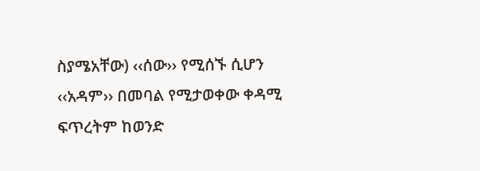ስያሜአቸው) ‹‹ሰው›› የሚሰኙ ሲሆን ‹‹አዳም›› በመባል የሚታወቀው ቀዳሚ ፍጥረትም ከወንድ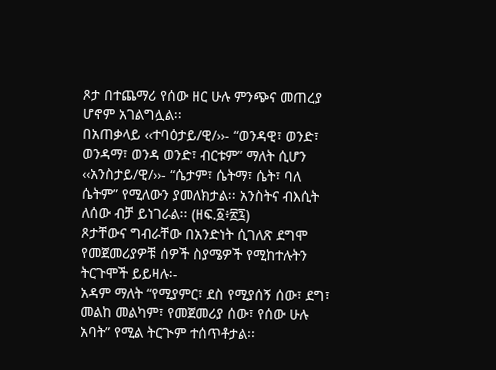ጾታ በተጨማሪ የሰው ዘር ሁሉ ምንጭና መጠረያ ሆኖም አገልግሏል፡፡
በአጠቃላይ ‹‹ተባዕታይ/ዊ/››- “ወንዳዊ፣ ወንድ፣ ወንዳማ፣ ወንዳ ወንድ፣ ብርቱም” ማለት ሲሆን ‹‹አንስታይ/ዊ/››- “ሴታም፣ ሴትማ፣ ሴት፣ ባለ ሴትም” የሚለውን ያመለክታል፡፡ አንስትና ብእሲት ለሰው ብቻ ይነገራል፡፡ (ዘፍ.፩፥፳፯)
ጾታቸውና ግብራቸው በአንድነት ሲገለጽ ደግሞ የመጀመሪያዎቹ ሰዎች ስያሜዎች የሚከተሉትን ትርጉሞች ይይዛሉ፡-
አዳም ማለት “የሚያምር፣ ደስ የሚያሰኝ ሰው፣ ደግ፣ መልከ መልካም፣ የመጀመሪያ ሰው፣ የሰው ሁሉ አባት” የሚል ትርጒም ተሰጥቶታል፡፡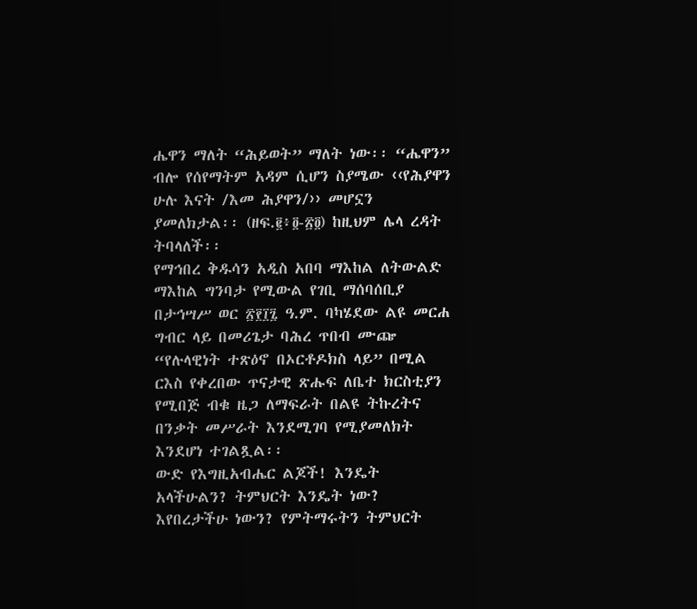ሔዋን ማለት “ሕይወት” ማለት ነው፡፡ “ሔዋን” ብሎ የሰየማትም አዳም ሲሆን ስያሜው ‹‹የሕያዋን ሁሉ እናት /እመ ሕያዋን/›› መሆኗን ያመለክታል፡፡ (ዘፍ.፪፥፬-፳፬) ከዚህም ሌላ ረዳት ትባላለች፡፡
የማኅበረ ቅዱሳን አዲስ አበባ ማእከል ለትውልድ ማእከል ግንባታ የሚውል የገቢ ማሰባሰቢያ በታኅሣሥ ወር ፳፻፲፯ ዓ.ም. ባካሄደው ልዩ መርሐ ግብር ላይ በመሪጌታ ባሕረ ጥበብ ሙጬ “የሉላዊነት ተጽዕኖ በኦርቶዶክስ ላይ” በሚል ርእስ የቀረበው ጥናታዊ ጽሑፍ ለቤተ ክርስቲያን የሚበጅ ብቁ ዜጋ ለማፍራት በልዩ ትኩረትና በንቃት መሥራት እንደሚገባ የሚያመለክት እንደሆነ ተገልጿል፡፡
ውድ የእግዚአብሔር ልጆች! እንዴት አላችሁልን? ትምህርት እንዴት ነው? እየበረታችሁ ነውን? የምትማሩትን ትምህርት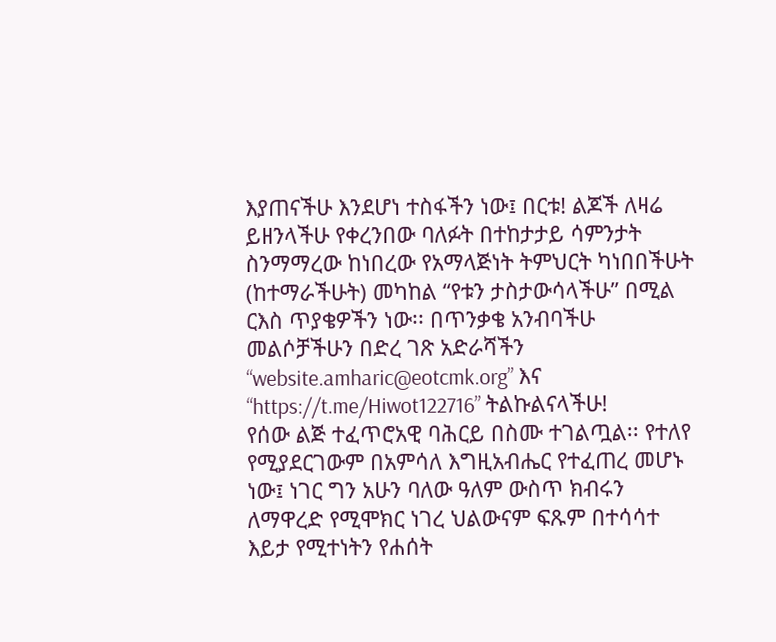እያጠናችሁ እንደሆነ ተስፋችን ነው፤ በርቱ! ልጆች ለዛሬ ይዘንላችሁ የቀረንበው ባለፉት በተከታታይ ሳምንታት ስንማማረው ከነበረው የአማላጅነት ትምህርት ካነበበችሁት (ከተማራችሁት) መካከል “የቱን ታስታውሳላችሁ” በሚል ርእስ ጥያቄዎችን ነው፡፡ በጥንቃቄ አንብባችሁ መልሶቻችሁን በድረ ገጽ አድራሻችን “website.amharic@eotcmk.org” እና “https://t.me/Hiwot122716” ትልኩልናላችሁ!
የሰው ልጅ ተፈጥሮአዊ ባሕርይ በስሙ ተገልጧል፡፡ የተለየ የሚያደርገውም በአምሳለ እግዚአብሔር የተፈጠረ መሆኑ ነው፤ ነገር ግን አሁን ባለው ዓለም ውስጥ ክብሩን ለማዋረድ የሚሞክር ነገረ ህልውናም ፍጹም በተሳሳተ እይታ የሚተነትን የሐሰት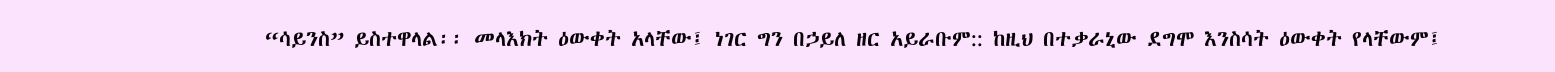“ሳይንስ” ይስተዋላል፡፡ መላእክት ዕውቀት አላቸው፤ ነገር ግን በኃይለ ዘር አይራቡም:: ከዚህ በተቃራኒው ደግሞ እንስሳት ዕውቀት የላቸውም፤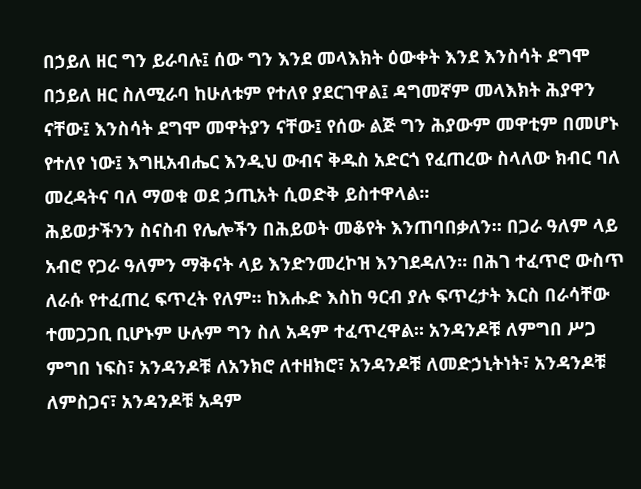በኃይለ ዘር ግን ይራባሉ፤ ሰው ግን እንደ መላእክት ዕውቀት እንደ እንስሳት ደግሞ በኃይለ ዘር ስለሚራባ ከሁለቱም የተለየ ያደርገዋል፤ ዳግመኛም መላእክት ሕያዋን ናቸው፤ እንስሳት ደግሞ መዋትያን ናቸው፤ የሰው ልጅ ግን ሕያውም መዋቲም በመሆኑ የተለየ ነው፤ እግዚአብሔር እንዲህ ውብና ቅዱስ አድርጎ የፈጠረው ስላለው ክብር ባለ መረዳትና ባለ ማወቁ ወደ ኃጢአት ሲወድቅ ይስተዋላል፡፡
ሕይወታችንን ስናስብ የሌሎችን በሕይወት መቆየት እንጠባበቃለን። በጋራ ዓለም ላይ አብሮ የጋራ ዓለምን ማቅናት ላይ እንድንመረኮዝ እንገደዳለን። በሕገ ተፈጥሮ ውስጥ ለራሱ የተፈጠረ ፍጥረት የለም። ከእሑድ እስከ ዓርብ ያሉ ፍጥረታት እርስ በራሳቸው ተመጋጋቢ ቢሆኑም ሁሉም ግን ስለ አዳም ተፈጥረዋል። አንዳንዶቹ ለምግበ ሥጋ ምግበ ነፍስ፣ አንዳንዶቹ ለአንክሮ ለተዘክሮ፣ አንዳንዶቹ ለመድኃኒትነት፣ አንዳንዶቹ ለምስጋና፣ አንዳንዶቹ አዳም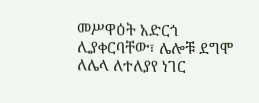መሥዋዕት አድርጎ ሊያቀርባቸው፣ ሌሎቹ ደግሞ ለሌላ ለተለያየ ነገር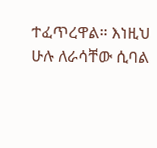ተፈጥረዋል። እነዚህ ሁሉ ለራሳቸው ሲባል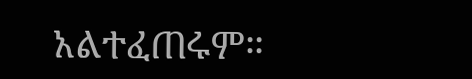አልተፈጠሩም።